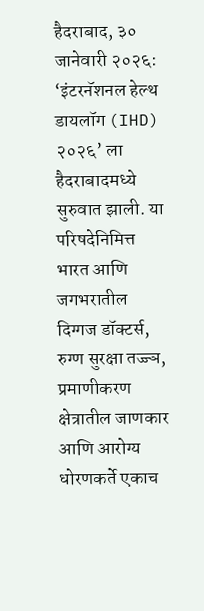हैदराबाद, ३० जानेवारी २०२६: ‘इंटरनॅशनल हेल्थ डायलॉग (IHD) २०२६’ ला हैदराबादमध्ये सुरुवात झाली. या परिषदेनिमित्त भारत आणि जगभरातील दिग्गज डॉक्टर्स, रुग्ण सुरक्षा तज्ज्ञ, प्रमाणीकरण क्षेत्रातील जाणकार आणि आरोग्य धोरणकर्ते एकाच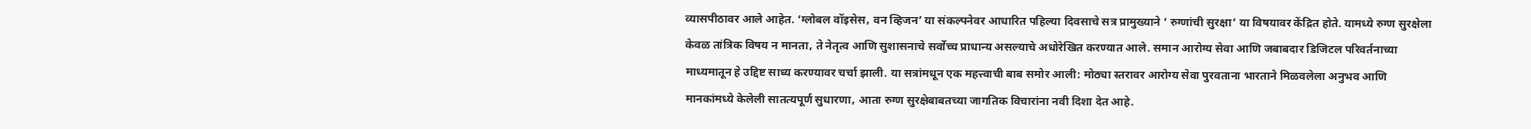व्यासपीठावर आले आहेत. ‘ग्लोबल वॉइसेस, वन व्हिजन’ या संकल्पनेवर आधारित पहिल्या दिवसाचे सत्र प्रामुख्याने ‘ रुग्णांची सुरक्षा’ या विषयावर केंद्रित होते. यामध्ये रुग्ण सुरक्षेला केवळ तांत्रिक विषय न मानता, ते नेतृत्व आणि सुशासनाचे सर्वोच्च प्राधान्य असल्याचे अधोरेखित करण्यात आले. समान आरोग्य सेवा आणि जबाबदार डिजिटल परिवर्तनाच्या माध्यमातून हे उद्दिष्ट साध्य करण्यावर चर्चा झाली. या सत्रांमधून एक महत्त्वाची बाब समोर आली: मोठ्या स्तरावर आरोग्य सेवा पुरवताना भारताने मिळवलेला अनुभव आणि मानकांमध्ये केलेली सातत्यपूर्ण सुधारणा, आता रुग्ण सुरक्षेबाबतच्या जागतिक विचारांना नवी दिशा देत आहे.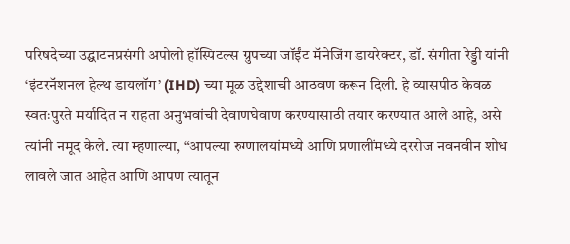परिषदेच्या उद्घाटनप्रसंगी अपोलो हॉस्पिटल्स ग्रुपच्या जॉईंट मॅनेजिंग डायरेक्टर, डॉ. संगीता रेड्डी यांनी ‘इंटरनॅशनल हेल्थ डायलॉग’ (IHD) च्या मूळ उद्देशाची आठवण करून दिली. हे व्यासपीठ केवळ स्वतःपुरते मर्यादित न राहता अनुभवांची देवाणघेवाण करण्यासाठी तयार करण्यात आले आहे, असे त्यांनी नमूद केले. त्या म्हणाल्या, “आपल्या रुग्णालयांमध्ये आणि प्रणालींमध्ये दररोज नवनवीन शोध लावले जात आहेत आणि आपण त्यातून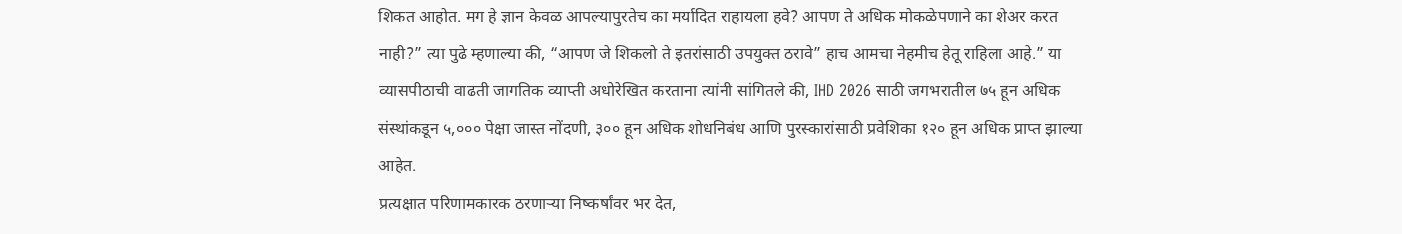शिकत आहोत. मग हे ज्ञान केवळ आपल्यापुरतेच का मर्यादित राहायला हवे? आपण ते अधिक मोकळेपणाने का शेअर करत नाही?” त्या पुढे म्हणाल्या की, “आपण जे शिकलो ते इतरांसाठी उपयुक्त ठरावे” हाच आमचा नेहमीच हेतू राहिला आहे.” या व्यासपीठाची वाढती जागतिक व्याप्ती अधोरेखित करताना त्यांनी सांगितले की, IHD 2026 साठी जगभरातील ७५ हून अधिक संस्थांकडून ५,००० पेक्षा जास्त नोंदणी, ३०० हून अधिक शोधनिबंध आणि पुरस्कारांसाठी प्रवेशिका १२० हून अधिक प्राप्त झाल्या आहेत.
प्रत्यक्षात परिणामकारक ठरणाऱ्या निष्कर्षांवर भर देत,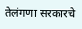तेलंगणा सरकारचे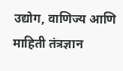उद्योग, वाणिज्य आणि माहिती तंत्रज्ञान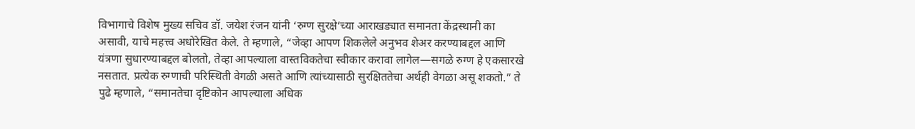विभागाचे विशेष मुख्य सचिव डॉ. जयेश रंजन यांनी ‘रुग्ण सुरक्षे’च्या आराखड्यात समानता केंद्रस्थानी का असावी, याचे महत्त्व अधोरेखित केले. ते म्हणाले, “जेव्हा आपण शिकलेले अनुभव शेअर करण्याबद्दल आणि यंत्रणा सुधारण्याबद्दल बोलतो, तेव्हा आपल्याला वास्तविकतेचा स्वीकार करावा लागेल—सगळे रुग्ण हे एकसारखे नसतात. प्रत्येक रुग्णाची परिस्थिती वेगळी असते आणि त्यांच्यासाठी सुरक्षिततेचा अर्थही वेगळा असू शकतो.” ते पुढे म्हणाले, “समानतेचा दृष्टिकोन आपल्याला अधिक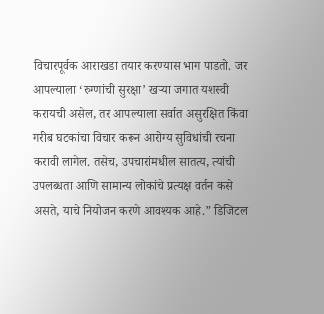विचारपूर्वक आराखडा तयार करण्यास भाग पाडतो. जर आपल्याला ‘रुग्णांची सुरक्षा’ खऱ्या जगात यशस्वी करायची असेल, तर आपल्याला सर्वात असुरक्षित किंवा गरीब घटकांचा विचार करून आरोग्य सुविधांची रचना करावी लागेल. तसेच, उपचारांमधील सातत्य, त्यांची उपलब्धता आणि सामान्य लोकांचे प्रत्यक्ष वर्तन कसे असते, याचे नियोजन करणे आवश्यक आहे.” डिजिटल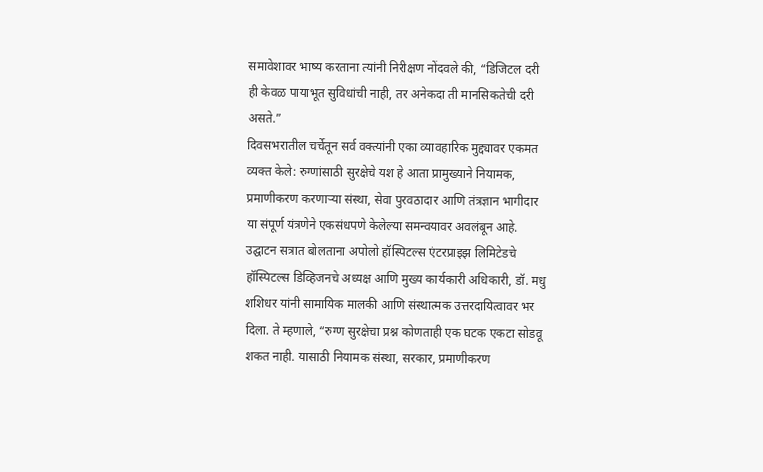समावेशावर भाष्य करताना त्यांनी निरीक्षण नोंदवले की, “डिजिटल दरी ही केवळ पायाभूत सुविधांची नाही, तर अनेकदा ती मानसिकतेची दरी असते.”
दिवसभरातील चर्चेतून सर्व वक्त्यांनी एका व्यावहारिक मुद्द्यावर एकमत व्यक्त केले: रुग्णांसाठी सुरक्षेचे यश हे आता प्रामुख्याने नियामक, प्रमाणीकरण करणाऱ्या संस्था, सेवा पुरवठादार आणि तंत्रज्ञान भागीदार या संपूर्ण यंत्रणेने एकसंधपणे केलेल्या समन्वयावर अवलंबून आहे. उद्घाटन सत्रात बोलताना अपोलो हॉस्पिटल्स एंटरप्राइझ लिमिटेडचे हॉस्पिटल्स डिव्हिजनचे अध्यक्ष आणि मुख्य कार्यकारी अधिकारी, डॉ. मधु शशिधर यांनी सामायिक मालकी आणि संस्थात्मक उत्तरदायित्वावर भर दिला. ते म्हणाले, “रुग्ण सुरक्षेचा प्रश्न कोणताही एक घटक एकटा सोडवू शकत नाही. यासाठी नियामक संस्था, सरकार, प्रमाणीकरण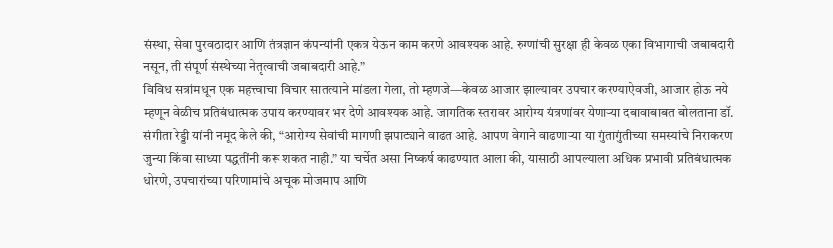संस्था, सेवा पुरवठादार आणि तंत्रज्ञान कंपन्यांनी एकत्र येऊन काम करणे आवश्यक आहे. रुग्णांची सुरक्षा ही केवळ एका विभागाची जबाबदारी नसून, ती संपूर्ण संस्थेच्या नेतृत्वाची जबाबदारी आहे.”
विविध सत्रांमधून एक महत्त्वाचा विचार सातत्याने मांडला गेला, तो म्हणजे—केवळ आजार झाल्यावर उपचार करण्याऐवजी, आजार होऊ नये म्हणून वेळीच प्रतिबंधात्मक उपाय करण्यावर भर देणे आवश्यक आहे. जागतिक स्तरावर आरोग्य यंत्रणांवर येणाऱ्या दबावाबाबत बोलताना डॉ. संगीता रेड्डी यांनी नमूद केले की, “आरोग्य सेवांची मागणी झपाट्याने वाढत आहे. आपण वेगाने वाढणाऱ्या या गुंतागुंतीच्या समस्यांचे निराकरण जुन्या किंवा साध्या पद्धतींनी करू शकत नाही.” या चर्चेत असा निष्कर्ष काढण्यात आला की, यासाठी आपल्याला अधिक प्रभावी प्रतिबंधात्मक धोरणे, उपचारांच्या परिणामांचे अचूक मोजमाप आणि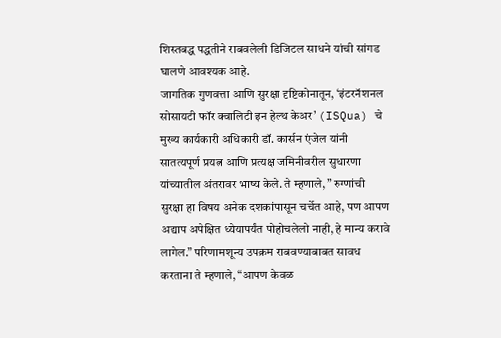शिस्तबद्ध पद्धतीने राबवलेली डिजिटल साधने यांची सांगड घालणे आवश्यक आहे.
जागतिक गुणवत्ता आणि सुरक्षा दृष्टिकोनातून, ‘इंटरनॅशनल सोसायटी फॉर क्वालिटी इन हेल्थ केअर’ (ISQua) चे मुख्य कार्यकारी अधिकारी डॉ. कार्सन एंजेल यांनी सातत्यपूर्ण प्रयत्न आणि प्रत्यक्ष जमिनीवरील सुधारणा यांच्यातील अंतरावर भाष्य केले. ते म्हणाले, ” रुग्णांची सुरक्षा हा विषय अनेक दशकांपासून चर्चेत आहे, पण आपण अद्याप अपेक्षित ध्येयापर्यंत पोहोचलेलो नाही, हे मान्य करावे लागेल.” परिणामशून्य उपक्रम राबवण्याबाबत सावध करताना ते म्हणाले, “आपण केवळ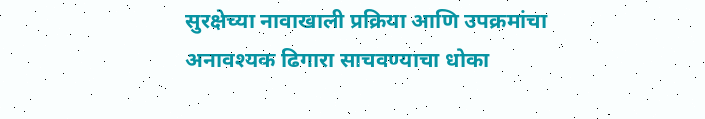सुरक्षेच्या नावाखाली प्रक्रिया आणि उपक्रमांचा अनावश्यक ढिगारा साचवण्याचा धोका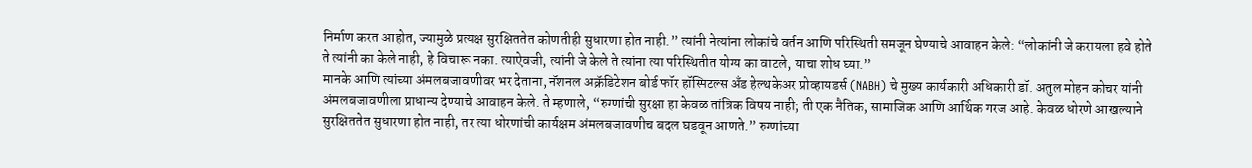निर्माण करत आहोत, ज्यामुळे प्रत्यक्ष सुरक्षिततेत कोणतीही सुधारणा होत नाही.” त्यांनी नेत्यांना लोकांचे वर्तन आणि परिस्थिती समजून घेण्याचे आवाहन केले: “लोकांनी जे करायला हवे होते ते त्यांनी का केले नाही, हे विचारू नका. त्याऐवजी, त्यांनी जे केले ते त्यांना त्या परिस्थितीत योग्य का वाटले, याचा शोध घ्या.”
मानके आणि त्यांच्या अंमलबजावणीवर भर देताना, नॅशनल अक्रॅडिटेशन बोर्ड फॉर हॉस्पिटल्स अँड हेल्थकेअर प्रोव्हायडर्स (NABH) चे मुख्य कार्यकारी अधिकारी डॉ. अतुल मोहन कोचर यांनी अंमलबजावणीला प्राधान्य देण्याचे आवाहन केले. ते म्हणाले, “रुग्णांची सुरक्षा हा केवळ तांत्रिक विषय नाही; ती एक नैतिक, सामाजिक आणि आर्थिक गरज आहे. केवळ धोरणे आखल्याने सुरक्षिततेत सुधारणा होत नाही, तर त्या धोरणांची कार्यक्षम अंमलबजावणीच बदल घडवून आणते.” रुग्णांच्या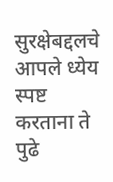सुरक्षेबद्दलचे आपले ध्येय स्पष्ट करताना ते पुढे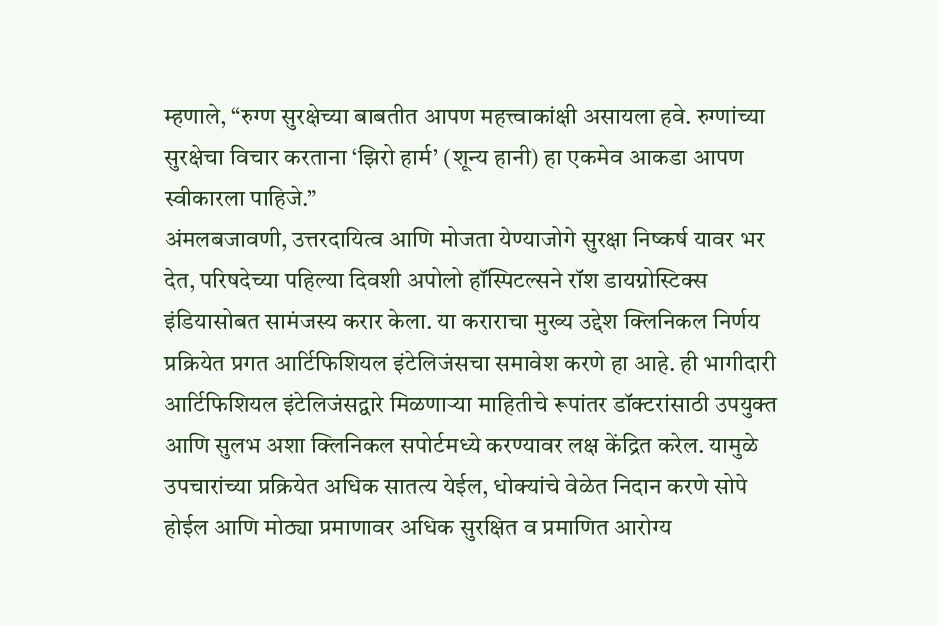म्हणाले, “रुग्ण सुरक्षेच्या बाबतीत आपण महत्त्वाकांक्षी असायला हवे. रुग्णांच्या सुरक्षेचा विचार करताना ‘झिरो हार्म’ (शून्य हानी) हा एकमेव आकडा आपण स्वीकारला पाहिजे.”
अंमलबजावणी, उत्तरदायित्व आणि मोजता येण्याजोगे सुरक्षा निष्कर्ष यावर भर देत, परिषदेच्या पहिल्या दिवशी अपोलो हॉस्पिटल्सने रॉश डायग्नोस्टिक्स इंडियासोबत सामंजस्य करार केला. या कराराचा मुख्य उद्देश क्लिनिकल निर्णय प्रक्रियेत प्रगत आर्टिफिशियल इंटेलिजंसचा समावेश करणे हा आहे. ही भागीदारी आर्टिफिशियल इंटेलिजंसद्वारे मिळणाऱ्या माहितीचे रूपांतर डॉक्टरांसाठी उपयुक्त आणि सुलभ अशा क्लिनिकल सपोर्टमध्ये करण्यावर लक्ष केंद्रित करेल. यामुळे उपचारांच्या प्रक्रियेत अधिक सातत्य येईल, धोक्यांचे वेळेत निदान करणे सोपे होईल आणि मोठ्या प्रमाणावर अधिक सुरक्षित व प्रमाणित आरोग्य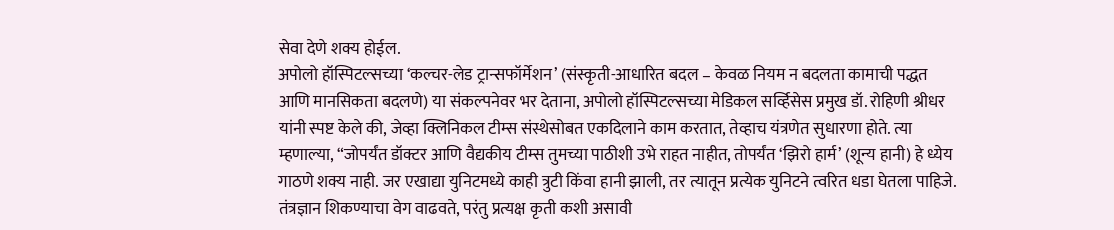सेवा देणे शक्य होईल.
अपोलो हॉस्पिटल्सच्या ‘कल्चर-लेड ट्रान्सफॉर्मेशन’ (संस्कृती-आधारित बदल – केवळ नियम न बदलता कामाची पद्धत आणि मानसिकता बदलणे) या संकल्पनेवर भर देताना, अपोलो हॉस्पिटल्सच्या मेडिकल सर्व्हिसेस प्रमुख डॉ. रोहिणी श्रीधर यांनी स्पष्ट केले की, जेव्हा क्लिनिकल टीम्स संस्थेसोबत एकदिलाने काम करतात, तेव्हाच यंत्रणेत सुधारणा होते. त्या म्हणाल्या, “जोपर्यंत डॉक्टर आणि वैद्यकीय टीम्स तुमच्या पाठीशी उभे राहत नाहीत, तोपर्यंत ‘झिरो हार्म’ (शून्य हानी) हे ध्येय गाठणे शक्य नाही. जर एखाद्या युनिटमध्ये काही त्रुटी किंवा हानी झाली, तर त्यातून प्रत्येक युनिटने त्वरित धडा घेतला पाहिजे. तंत्रज्ञान शिकण्याचा वेग वाढवते, परंतु प्रत्यक्ष कृती कशी असावी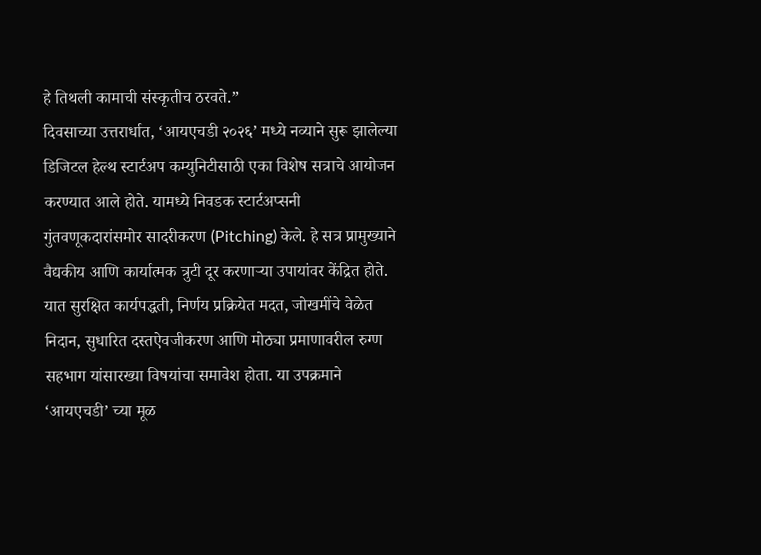हे तिथली कामाची संस्कृतीच ठरवते.”
दिवसाच्या उत्तरार्धात, ‘आयएचडी २०२६’ मध्ये नव्याने सुरू झालेल्या डिजिटल हेल्थ स्टार्टअप कम्युनिटीसाठी एका विशेष सत्राचे आयोजन करण्यात आले होते. यामध्ये निवडक स्टार्टअप्सनी गुंतवणूकदारांसमोर सादरीकरण (Pitching) केले. हे सत्र प्रामुख्याने वैद्यकीय आणि कार्यात्मक त्रुटी दूर करणाऱ्या उपायांवर केंद्रित होते. यात सुरक्षित कार्यपद्धती, निर्णय प्रक्रियेत मदत, जोखमींचे वेळेत निदान, सुधारित दस्तऐवजीकरण आणि मोठ्या प्रमाणावरील रुग्ण सहभाग यांसारख्या विषयांचा समावेश होता. या उपक्रमाने ‘आयएचडी’ च्या मूळ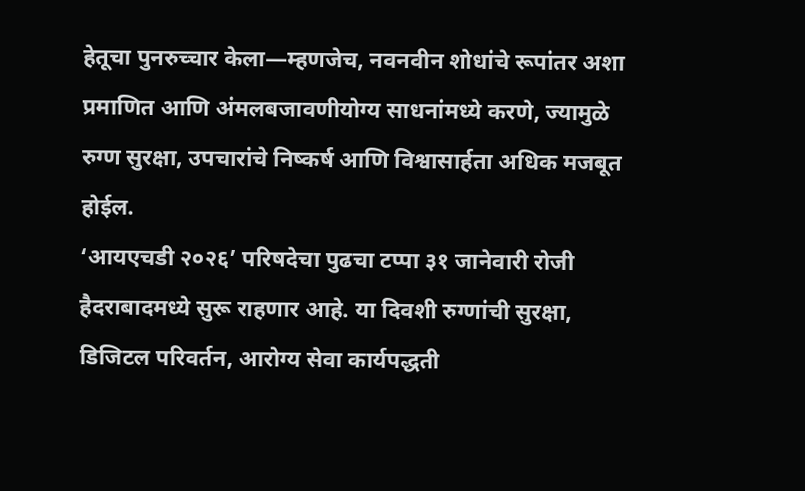हेतूचा पुनरुच्चार केला—म्हणजेच, नवनवीन शोधांचे रूपांतर अशा प्रमाणित आणि अंमलबजावणीयोग्य साधनांमध्ये करणे, ज्यामुळे रुग्ण सुरक्षा, उपचारांचे निष्कर्ष आणि विश्वासार्हता अधिक मजबूत होईल.
‘आयएचडी २०२६’ परिषदेचा पुढचा टप्पा ३१ जानेवारी रोजी हैदराबादमध्ये सुरू राहणार आहे. या दिवशी रुग्णांची सुरक्षा, डिजिटल परिवर्तन, आरोग्य सेवा कार्यपद्धती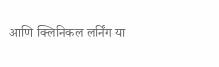आणि क्लिनिकल लर्निंग या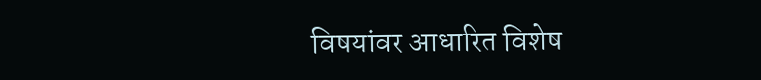विषयांवर आधारित विशेष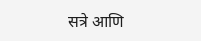सत्रे आणि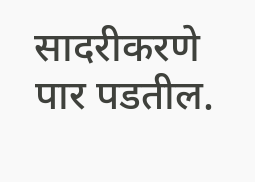सादरीकरणे पार पडतील.